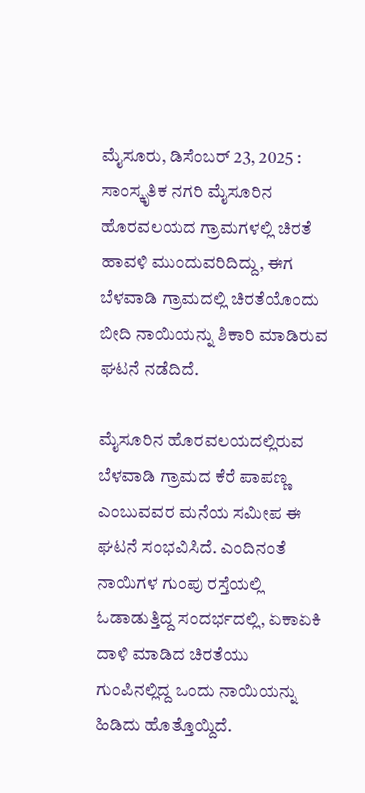ಮೈಸೂರು, ಡಿಸೆಂಬರ್ 23, 2025 : ಸಾಂಸ್ಕೃತಿಕ ನಗರಿ ಮೈಸೂರಿನ ಹೊರವಲಯದ ಗ್ರಾಮಗಳಲ್ಲಿ ಚಿರತೆ ಹಾವಳಿ ಮುಂದುವರಿದಿದ್ದು, ಈಗ ಬೆಳವಾಡಿ ಗ್ರಾಮದಲ್ಲಿ ಚಿರತೆಯೊಂದು ಬೀದಿ ನಾಯಿಯನ್ನು ಶಿಕಾರಿ ಮಾಡಿರುವ ಘಟನೆ ನಡೆದಿದೆ.

ಮೈಸೂರಿನ ಹೊರವಲಯದಲ್ಲಿರುವ ಬೆಳವಾಡಿ ಗ್ರಾಮದ ಕೆರೆ ಪಾಪಣ್ಣ ಎಂಬುವವರ ಮನೆಯ ಸಮೀಪ ಈ ಘಟನೆ ಸಂಭವಿಸಿದೆ. ಎಂದಿನಂತೆ ನಾಯಿಗಳ ಗುಂಪು ರಸ್ತೆಯಲ್ಲಿ ಓಡಾಡುತ್ತಿದ್ದ ಸಂದರ್ಭದಲ್ಲಿ, ಏಕಾಏಕಿ ದಾಳಿ ಮಾಡಿದ ಚಿರತೆಯು ಗುಂಪಿನಲ್ಲಿದ್ದ ಒಂದು ನಾಯಿಯನ್ನು ಹಿಡಿದು ಹೊತ್ತೊಯ್ದಿದೆ.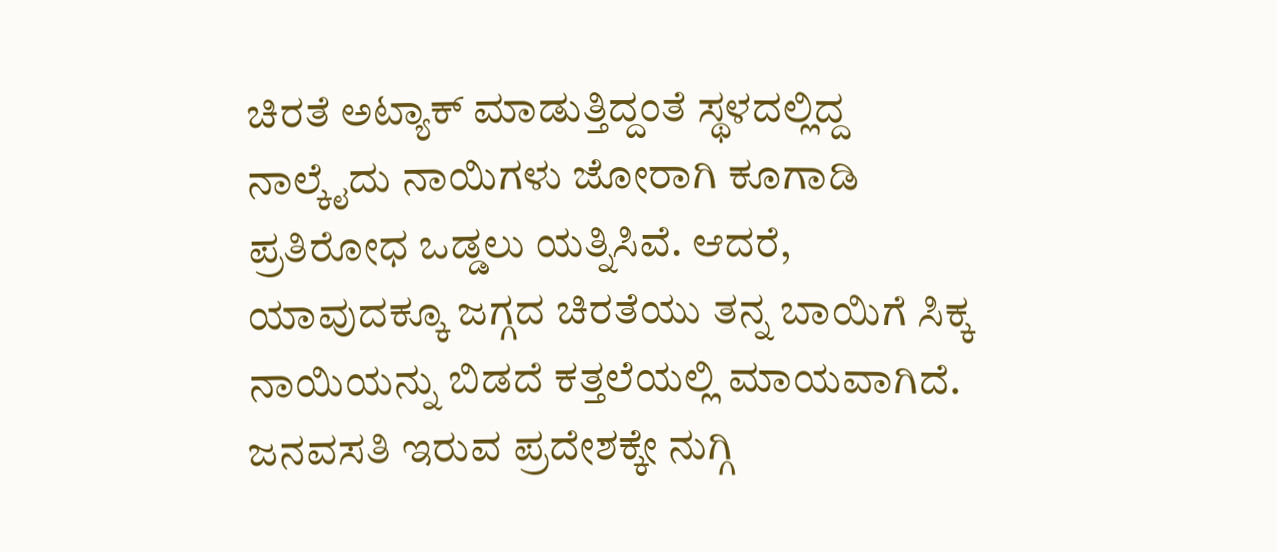ಚಿರತೆ ಅಟ್ಯಾಕ್ ಮಾಡುತ್ತಿದ್ದಂತೆ ಸ್ಥಳದಲ್ಲಿದ್ದ ನಾಲ್ಕೈದು ನಾಯಿಗಳು ಜೋರಾಗಿ ಕೂಗಾಡಿ ಪ್ರತಿರೋಧ ಒಡ್ಡಲು ಯತ್ನಿಸಿವೆ. ಆದರೆ, ಯಾವುದಕ್ಕೂ ಜಗ್ಗದ ಚಿರತೆಯು ತನ್ನ ಬಾಯಿಗೆ ಸಿಕ್ಕ ನಾಯಿಯನ್ನು ಬಿಡದೆ ಕತ್ತಲೆಯಲ್ಲಿ ಮಾಯವಾಗಿದೆ.
ಜನವಸತಿ ಇರುವ ಪ್ರದೇಶಕ್ಕೇ ನುಗ್ಗಿ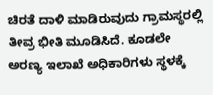ಚಿರತೆ ದಾಳಿ ಮಾಡಿರುವುದು ಗ್ರಾಮಸ್ಥರಲ್ಲಿ ತೀವ್ರ ಭೀತಿ ಮೂಡಿಸಿದೆ. ಕೂಡಲೇ ಅರಣ್ಯ ಇಲಾಖೆ ಅಧಿಕಾರಿಗಳು ಸ್ಥಳಕ್ಕೆ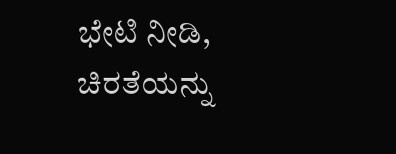ಭೇಟಿ ನೀಡಿ, ಚಿರತೆಯನ್ನು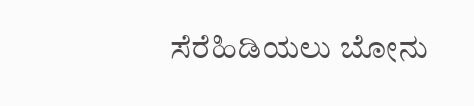ಸೆರೆಹಿಡಿಯಲು ಬೋನು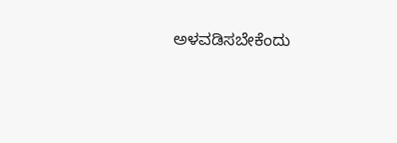ಅಳವಡಿಸಬೇಕೆಂದು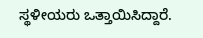ಸ್ಥಳೀಯರು ಒತ್ತಾಯಿಸಿದ್ದಾರೆ.